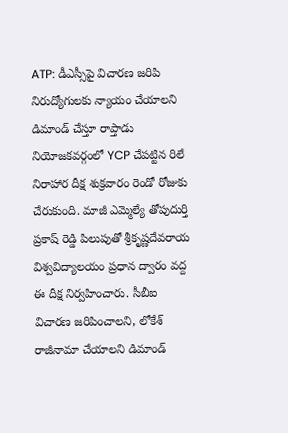ATP: డీఎస్సీపై విచారణ జరిపి నిరుద్యోగులకు న్యాయం చేయాలని డిమాండ్ చేస్తూ రాప్తాడు నియోజకవర్గంలో YCP చేపట్టిన రిలే నిరాహార దీక్ష శుక్రవారం రెండో రోజుకు చేరుకుంది. మాజీ ఎమ్మెల్యే తోపుదుర్తి ప్రకాష్ రెడ్డి పిలుపుతో శ్రీకృష్ణదేవరాయ విశ్వవిద్యాలయం ప్రధాన ద్వారం వద్ద ఈ దీక్ష నిర్వహించారు. సీబీఐ విచారణ జరిపించాలని, లోకేశ్ రాజీనామా చేయాలని డిమాండ్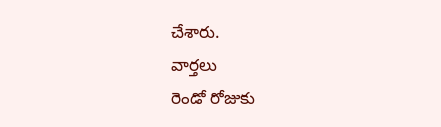చేశారు.
వార్తలు
రెండో రోజుకు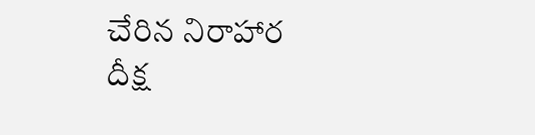చేరిన నిరాహార దీక్ష